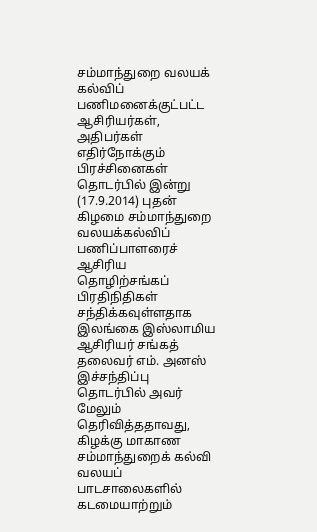சம்மாந்துறை வலயக் கல்விப் பணிமனைக்குட்பட்ட ஆசிரியர்கள், அதிபர்கள் எதிர்நோக்கும் பிரச்சினைகள் தொடர்பில் இன்று (17.9.2014) புதன் கிழமை சம்மாந்துறை வலயக்கல்விப் பணிப்பாளரைச் ஆசிரிய தொழிற்சங்கப் பிரதிநிதிகள் சந்திக்கவுள்ளதாக இலங்கை இஸ்லாமிய ஆசிரியர் சங்கத் தலைவர் எம். அனஸ்
இச்சந்திப்பு தொடர்பில் அவர் மேலும் தெரிவித்ததாவது,
கிழக்கு மாகாண சம்மாந்துறைக் கல்வி வலயப் பாடசாலைகளில் கடமையாற்றும்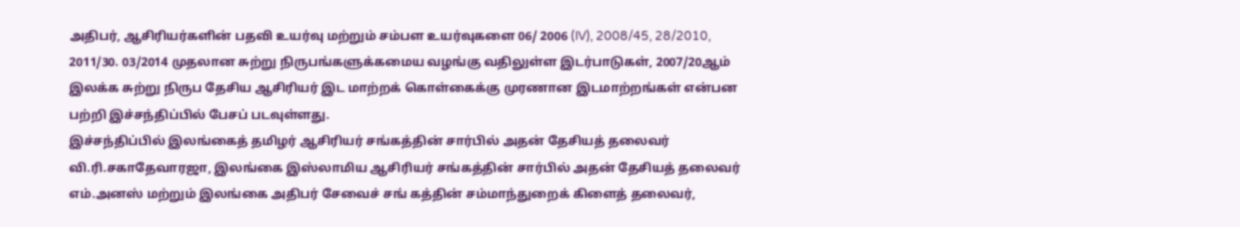அதிபர், ஆசிரியர்களின் பதவி உயர்வு மற்றும் சம்பள உயர்வுகளை 06/ 2006 (IV), 2008/45, 28/2010, 2011/30. 03/2014 முதலான சுற்று நிருபங்களுக்கமைய வழங்கு வதிலுள்ள இடர்பாடுகள், 2007/20ஆம் இலக்க சுற்று நிருப தேசிய ஆசிரியர் இட மாற்றக் கொள்கைக்கு முரணான இடமாற்றங்கள் என்பன பற்றி இச்சந்திப்பில் பேசப் படவுள்ளது.
இச்சந்திப்பில் இலங்கைத் தமிழர் ஆசிரியர் சங்கத்தின் சார்பில் அதன் தேசியத் தலைவர் வி.ரி.சகாதேவாரஜா, இலங்கை இஸ்லாமிய ஆசிரியர் சங்கத்தின் சார்பில் அதன் தேசியத் தலைவர் எம்.அனஸ் மற்றும் இலங்கை அதிபர் சேவைச் சங் கத்தின் சம்மாந்துறைக் கிளைத் தலைவர்,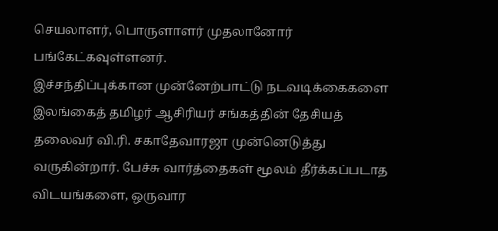செயலாளர், பொருளாளர் முதலானோர் பங்கேட்கவுள்ளனர்.
இச்சந்திப்புக்கான முன்னேற்பாட்டு நடவடிக்கைகளை இலங்கைத் தமிழர் ஆசிரியர் சங்கத்தின் தேசியத் தலைவர் வி.ரி. சகாதேவாரஜா முன்னெடுத்து வருகின்றார். பேச்சு வார்த்தைகள் மூலம் தீர்க்கப்படாத விடயங்களை, ஒருவார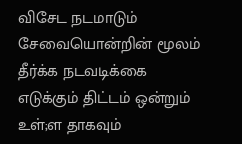விசேட நடமாடும் சேவையொன்றின் மூலம் தீர்க்க நடவடிக்கை எடுக்கும் திட்டம் ஒன்றும் உள்;ள தாகவும்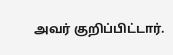அவர் குறிப்பிட்டார்.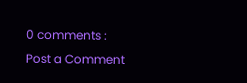0 comments :
Post a Comment